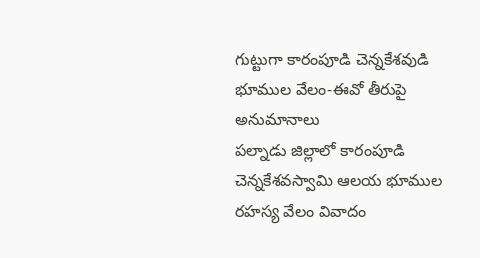గుట్టుగా కారంపూడి చెన్నకేశవుడి భూముల వేలం-ఈవో తీరుపై అనుమానాలు
పల్నాడు జిల్లాలో కారంపూడి చెన్నకేశవస్వామి ఆలయ భూముల రహస్య వేలం వివాదం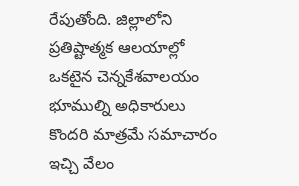రేపుతోంది. జిల్లాలోని ప్రతిష్టాత్మక ఆలయాల్లో ఒకటైన చెన్నకేశవాలయం భూముల్ని అధికారులు కొందరి మాత్రమే సమాచారం ఇచ్చి వేలం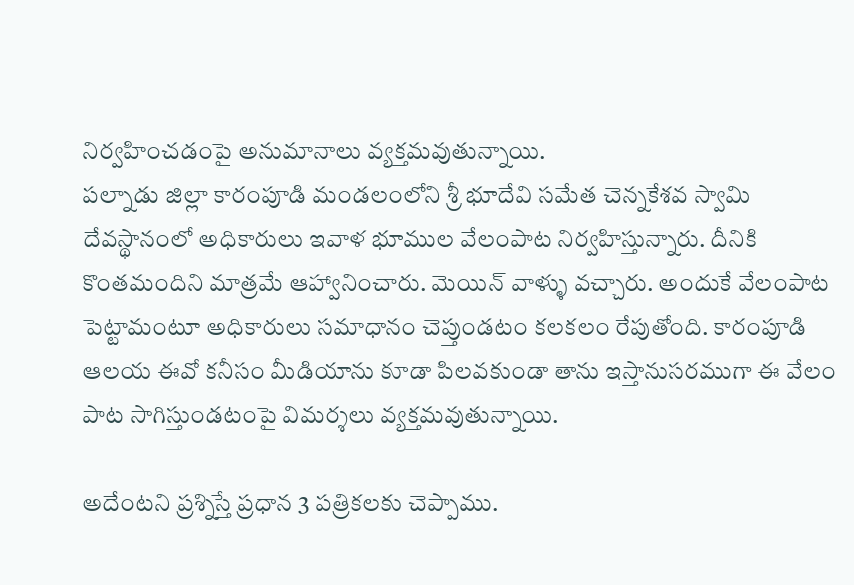నిర్వహించడంపై అనుమానాలు వ్యక్తమవుతున్నాయి.
పల్నాడు జిల్లా కారంపూడి మండలంలోని శ్రీ భూదేవి సమేత చెన్నకేశవ స్వామి దేవస్థానంలో అధికారులు ఇవాళ భూముల వేలంపాట నిర్వహిస్తున్నారు. దీనికి కొంతమందిని మాత్రమే ఆహ్వానించారు. మెయిన్ వాళ్ళు వచ్చారు. అందుకే వేలంపాట పెట్టామంటూ అధికారులు సమాధానం చెప్తుండటం కలకలం రేపుతోంది. కారంపూడి ఆలయ ఈవో కనీసం మీడియాను కూడా పిలవకుండా తాను ఇస్తానుసరముగా ఈ వేలం పాట సాగిస్తుండటంపై విమర్శలు వ్యక్తమవుతున్నాయి.

అదేంటని ప్రశ్నిస్తే ప్రధాన 3 పత్రికలకు చెప్పాము.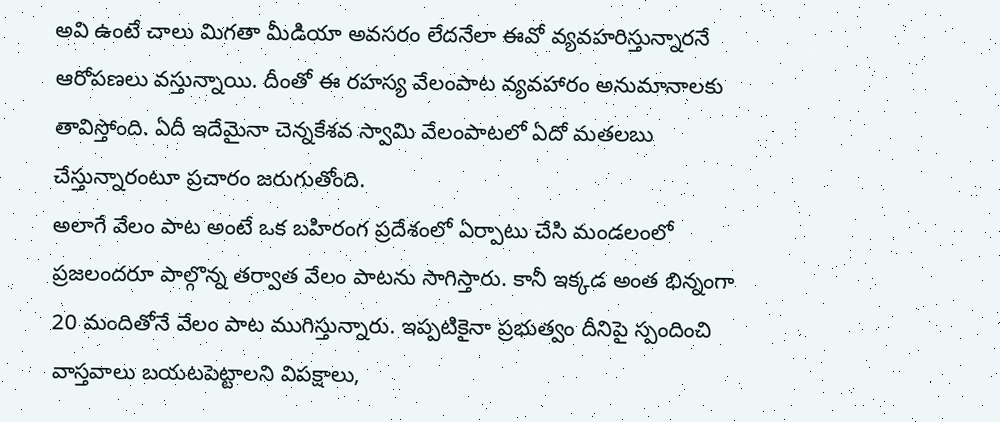అవి ఉంటే చాలు మిగతా మీడియా అవసరం లేదనేలా ఈవో వ్యవహరిస్తున్నారనే ఆరోపణలు వస్తున్నాయి. దీంతో ఈ రహస్య వేలంపాట వ్యవహారం అనుమానాలకు తావిస్తోంది. ఏదీ ఇదేమైనా చెన్నకేశవ స్వామి వేలంపాటలో ఏదో మతలబు చేస్తున్నారంటూ ప్రచారం జరుగుతోంది.
అలాగే వేలం పాట అంటే ఒక బహిరంగ ప్రదేశంలో ఏర్పాటు చేసి మండలంలో ప్రజలందరూ పాల్గొన్న తర్వాత వేలం పాటను సాగిస్తారు. కానీ ఇక్కడ అంత భిన్నంగా 20 మందితోనే వేలం పాట ముగిస్తున్నారు. ఇప్పటికైనా ప్రభుత్వం దీనిపై స్పందించి వాస్తవాలు బయటపెట్టాలని విపక్షాలు,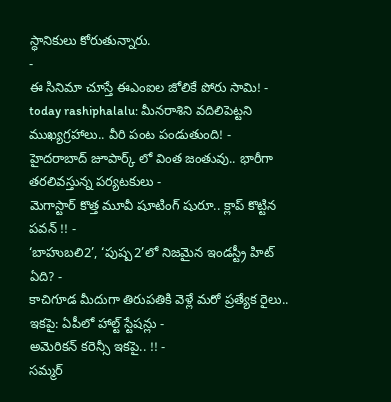స్ధానికులు కోరుతున్నారు.
-
ఈ సినిమా చూస్తే ఈఎంఐల జోలికే పోరు సామి! -
today rashiphalalu: మీనరాశిని వదిలిపెట్టని ముఖ్యగ్రహాలు.. వీరి పంట పండుతుంది! -
హైదరాబాద్ జూపార్క్ లో వింత జంతువు.. భారీగా తరలివస్తున్న పర్యటకులు -
మెగాస్టార్ కొత్త మూవీ షూటింగ్ షురూ.. క్లాప్ కొట్టిన పవన్ !! -
‘బాహుబలి2’, ‘పుష్ప2’లో నిజమైన ఇండస్ట్రీ హిట్ ఏది? -
కాచిగూడ మీదుగా తిరుపతికి వెళ్లే మరో ప్రత్యేక రైలు.. ఇకపై: ఏపీలో హాల్ట్ స్టేషన్లు -
అమెరికన్ కరెన్సీ ఇకపై.. !! -
సమ్మర్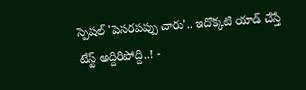స్పెషల్ 'పెసరపప్పు చారు'.. ఇదొక్కటి యాడ్ చేస్తే టేస్ట్ అద్దిరిపోద్ది..! -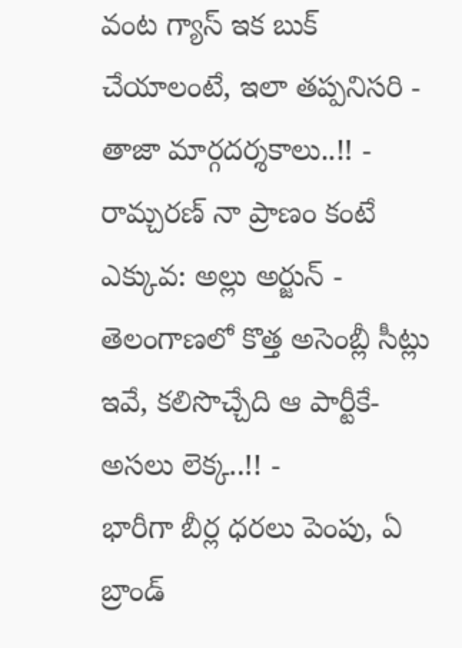వంట గ్యాస్ ఇక బుక్ చేయాలంటే, ఇలా తప్పనిసరి - తాజా మార్గదర్శకాలు..!! -
రామ్చరణ్ నా ప్రాణం కంటే ఎక్కువ: అల్లు అర్జున్ -
తెలంగాణలో కొత్త అసెంబ్లీ సీట్లు ఇవే, కలిసొచ్చేది ఆ పార్టీకే- అసలు లెక్క..!! -
భారీగా బీర్ల ధరలు పెంపు, ఏ బ్రాండ్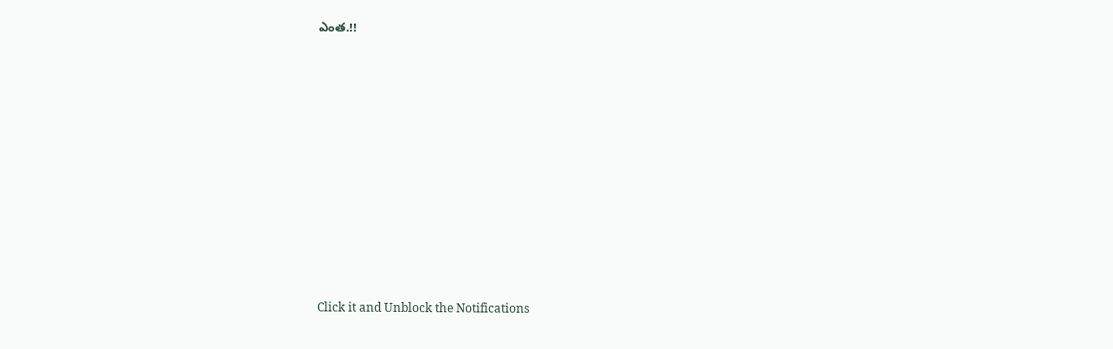ఎంత.!!












Click it and Unblock the Notifications